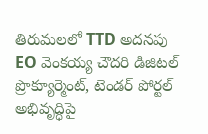తిరుమలలో TTD అదనపు EO వెంకయ్య చౌదరి డిజిటల్ ప్రొక్యూర్మెంట్, టెండర్ పోర్టల్ అభివృద్ధిపై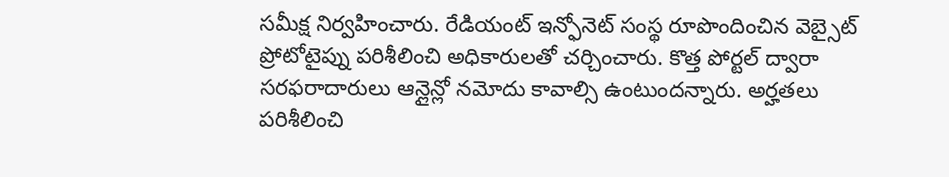సమీక్ష నిర్వహించారు. రేడియంట్ ఇన్ఫోనెట్ సంస్థ రూపొందించిన వెబ్సైట్ ప్రోటోటైప్ను పరిశీలించి అధికారులతో చర్చించారు. కొత్త పోర్టల్ ద్వారా సరఫరాదారులు ఆన్లైన్లో నమోదు కావాల్సి ఉంటుందన్నారు. అర్హతలు పరిశీలించి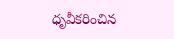ధృవీకరించిన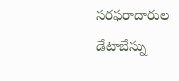సరఫరాదారుల డేటాబేస్ను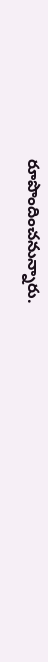రూపొందించనున్నారు.